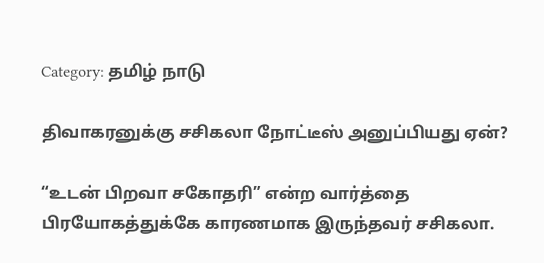Category: தமிழ் நாடு

திவாகரனுக்கு சசிகலா நோட்டீஸ் அனுப்பியது ஏன்?

“உடன் பிறவா சகோதரி” என்ற வார்த்தை பிரயோகத்துக்கே காரணமாக இருந்தவர் சசிகலா.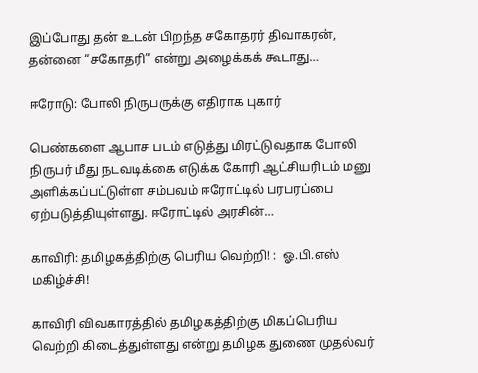இப்போது தன் உடன் பிறந்த சகோதரர் திவாகரன், தன்னை “சகோதரி” என்று அழைக்கக் கூடாது…

ஈரோடு: போலி நிருபருக்கு எதிராக புகார்

பெண்களை ஆபாச படம் எடுத்து மிரட்டுவதாக போலி நிருபர் மீது நடவடிக்கை எடுக்க கோரி ஆட்சியரிடம் மனு அளிக்கப்பட்டுள்ள சம்பவம் ஈரோட்டில் பரபரப்பை ஏற்படுத்தியுள்ளது. ஈரோட்டில் அரசின்…

காவிரி: தமிழகத்திற்கு பெரிய வெற்றி! :  ஓ.பி.எஸ் மகிழ்ச்சி!

காவிரி விவகாரத்தில் தமிழகத்திற்கு மிகப்பெரிய வெற்றி கிடைத்துள்ளது என்று தமிழக துணை முதல்வர்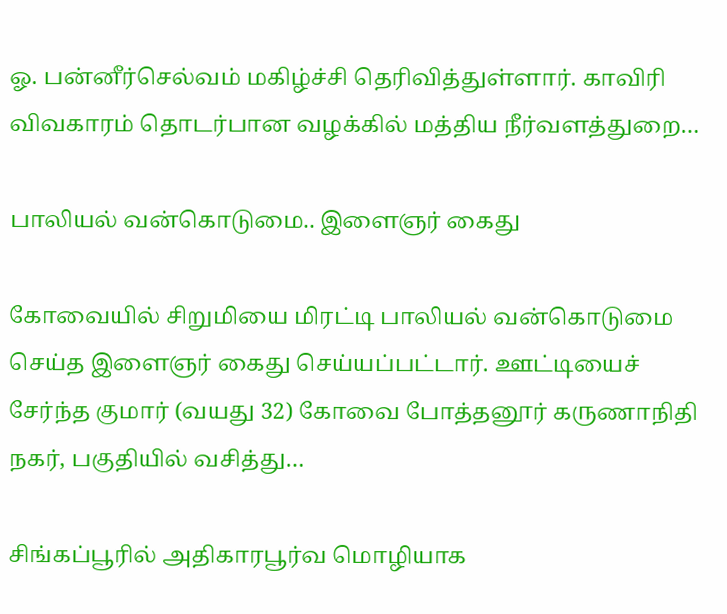ஓ. பன்னீர்செல்வம் மகிழ்ச்சி தெரிவித்துள்ளார். காவிரி விவகாரம் தொடர்பான வழக்கில் மத்திய நீர்வளத்துறை…

பாலியல் வன்கொடுமை.. இளைஞர் கைது

கோவையில் சிறுமியை மிரட்டி பாலியல் வன்கொடுமை செய்த இளைஞர் கைது செய்யப்பட்டார். ஊட்டியைச் சேர்ந்த குமார் (வயது 32) கோவை போத்தனூர் கருணாநிதி நகர், பகுதியில் வசித்து…

சிங்கப்பூரில் அதிகாரபூர்வ மொழியாக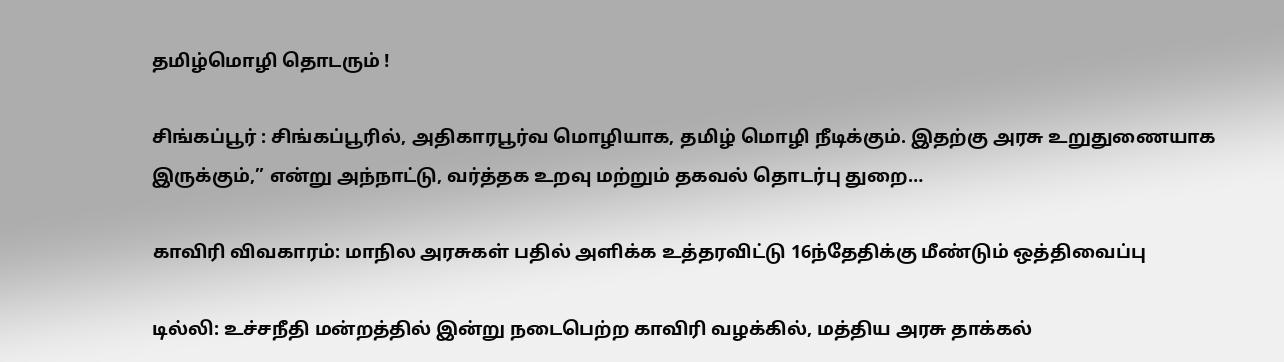தமிழ்மொழி தொடரும் !

சிங்கப்பூர் : சிங்கப்பூரில், அதிகாரபூர்வ மொழியாக, தமிழ் மொழி நீடிக்கும். இதற்கு அரசு உறுதுணையாக இருக்கும்,” என்று அந்நாட்டு, வர்த்தக உறவு மற்றும் தகவல் தொடர்பு துறை…

காவிரி விவகாரம்: மாநில அரசுகள் பதில் அளிக்க உத்தரவிட்டு 16ந்தேதிக்கு மீண்டும் ஒத்திவைப்பு

டில்லி: உச்சநீதி மன்றத்தில் இன்று நடைபெற்ற காவிரி வழக்கில், மத்திய அரசு தாக்கல்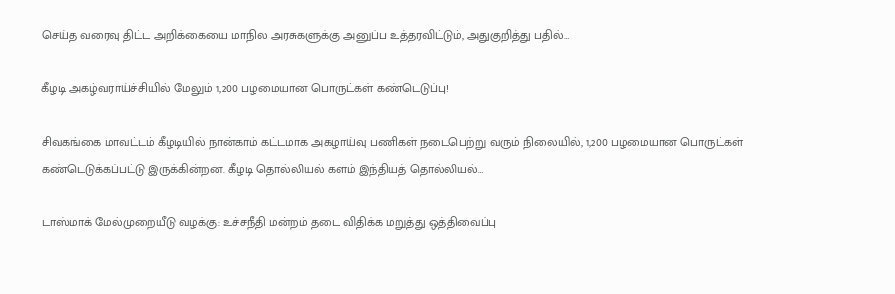செய்த வரைவு திட்ட அறிக்கையை மாநில அரசுகளுக்கு அனுப்ப உத்தரவிட்டும், அதுகுறித்து பதில்…

கீழடி அகழ்வராய்ச்சியில் மேலும் 1,200 பழமையான பொருட்கள் கண்டெடுப்பு!

சிவகங்கை மாவட்டம் கீழடியில் நான்காம் கட்டமாக அகழாய்வு பணிகள் நடைபெற்று வரும் நிலையில், 1,200 பழமையான பொருட்கள் கண்டெடுக்கப்பட்டு இருக்கின்றன. கீழடி தொல்லியல் களம் இந்தியத் தொல்லியல்…

டாஸ்மாக் மேல்முறையீடு வழக்கு: உச்சநீதி மன்றம் தடை விதிக்க மறுத்து ஒத்திவைப்பு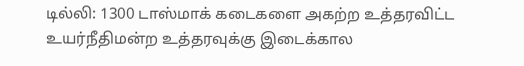டில்லி: 1300 டாஸ்மாக் கடைகளை அகற்ற உத்தரவிட்ட உயர்நீதிமன்ற உத்தரவுக்கு இடைக்கால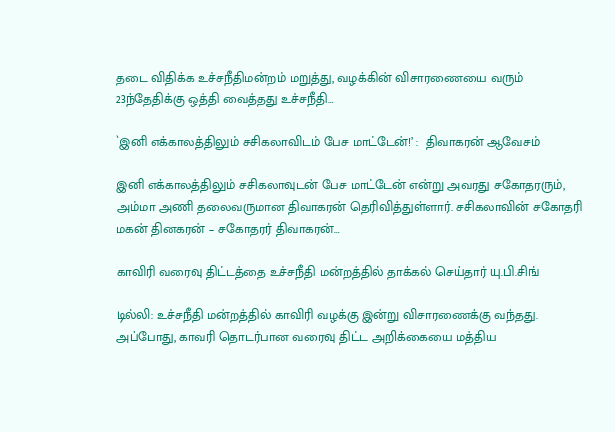தடை விதிக்க உச்சநீதிமன்றம் மறுத்து, வழக்கின் விசாரணையை வரும் 23ந்தேதிக்கு ஒத்தி வைத்தது உச்சநீதி…

`இனி எக்காலத்திலும் சசிகலாவிடம் பேச மாட்டேன்!’ :  திவாகரன் ஆவேசம்

இனி எக்காலத்திலும் சசிகலாவுடன் பேச மாட்டேன் என்று அவரது சகோதரரும், அம்மா அணி தலைவருமான திவாகரன் தெரிவித்துள்ளார். சசிகலாவின் சகோதரி மகன் தினகரன் – சகோதரர் திவாகரன்…

காவிரி வரைவு திட்டத்தை உச்சநீதி மன்றத்தில் தாக்கல் செய்தார் யு.பி.சிங்

டில்லி: உச்சநீதி மன்றத்தில் காவிரி வழக்கு இன்று விசாரணைக்கு வந்தது. அப்போது, காவரி தொடர்பான வரைவு திட்ட அறிக்கையை மத்திய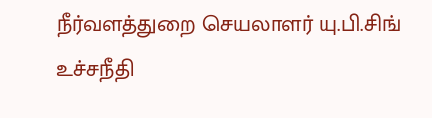நீர்வளத்துறை செயலாளர் யு.பி.சிங் உச்சநீதி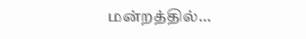மன்றத்தில்…